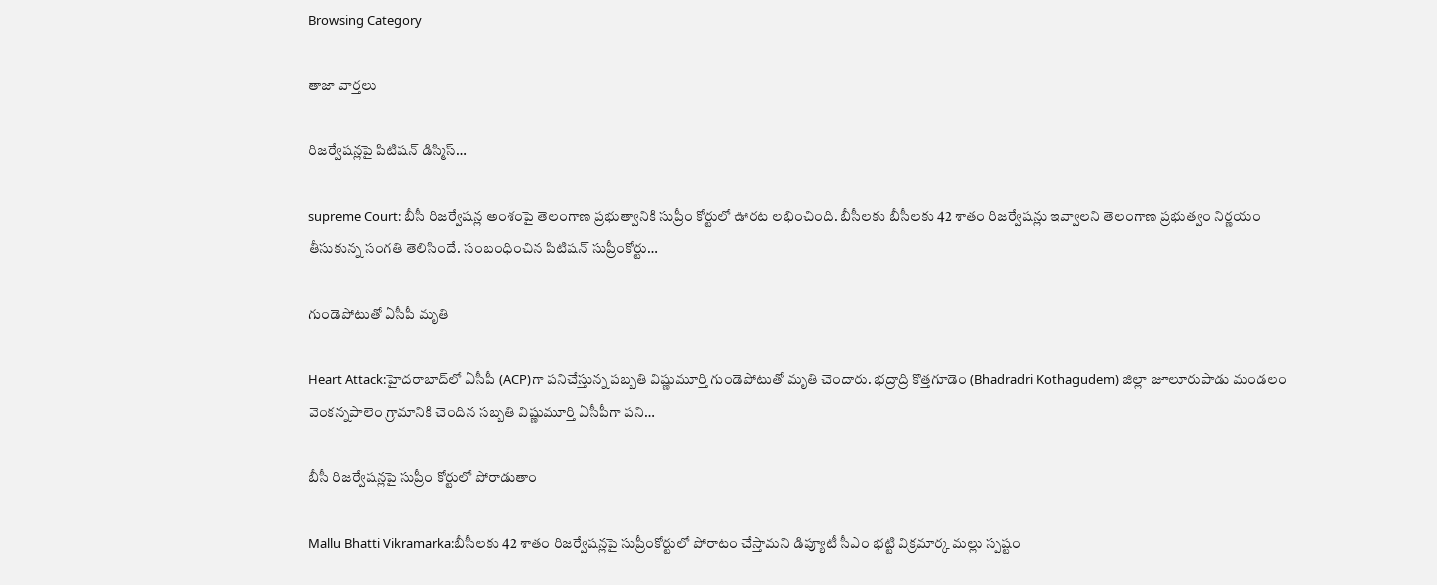Browsing Category

తాజా వార్తలు

రిజ‌ర్వేష‌న్ల‌పై పిటిష‌న్ డిస్మిస్‌…

supreme Court: బీసీ రిజ‌ర్వేష‌న్ల అంశంపై తెలంగాణ ప్ర‌భుత్వానికి సుప్రీం కోర్టులో ఊర‌ట ల‌భించింది. బీసీల‌కు బీసీల‌కు 42 శాతం రిజర్వేషన్లు ఇవ్వాల‌ని తెలంగాణ ప్ర‌భుత్వం నిర్ణ‌యం తీసుకున్న సంగ‌తి తెలిసిందే. సంబంధించిన పిటిష‌న్ సుప్రీంకోర్టు…

గుండెపోటుతో ఏసీపీ మృతి

Heart Attack:హైద‌రాబాద్‌లో ఏసీపీ (ACP)గా ప‌నిచేస్తున్న ప‌బ్బ‌తి విష్ణుమూర్తి గుండెపోటుతో మృతి చెందారు. భద్రాద్రి కొత్తగూడెం (Bhadradri Kothagudem) జిల్లా జూలూరుపాడు మండలం వెంకన్నపాలెం గ్రామానికి చెందిన సబ్బతి విష్ణుమూర్తి ఏసీపీగా పని…

బీసీ రిజ‌ర్వేష‌న్ల‌పై సుప్రీం కోర్టులో పోరాడుతాం

Mallu Bhatti Vikramarka:బీసీలకు 42 శాతం రిజర్వేషన్లపై సుప్రీంకోర్టులో పోరాటం చేస్తామ‌ని డిప్యూటీ సీఎం భ‌ట్టి విక్ర‌మార్క మ‌ల్లు స్ప‌ష్టం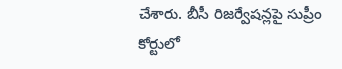చేశారు. బీసీ రిజ‌ర్వేష‌న్ల‌పై సుప్రీం కోర్టులో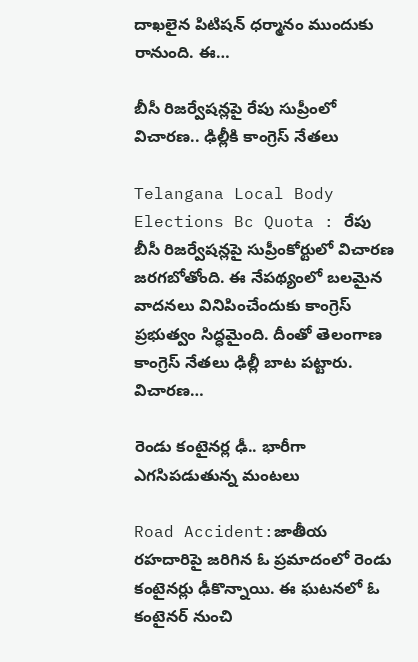దాఖ‌లైన పిటిష‌న్ ధ‌ర్మానం ముందుకు రానుంది. ఈ…

బీసీ రిజర్వేషన్లపై రేపు సుప్రీంలో విచారణ.. ఢిల్లీకి కాంగ్రెస్ నేత‌లు

Telangana Local Body Elections Bc Quota : రేపు బీసీ రిజర్వేషన్లపై సుప్రీంకోర్టులో విచారణ జరగబోతోంది. ఈ నేప‌థ్యంలో బ‌ల‌మైన వాద‌న‌లు వినిపించేందుకు కాంగ్రెస్ ప్ర‌భుత్వం సిద్ధ‌మైంది. దీంతో తెలంగాణ కాంగ్రెస్ నేతలు ఢిల్లీ బాట పట్టారు. విచారణ…

రెండు కంటైన‌ర్ల ఢీ.. భారీగా ఎగ‌సిప‌డుతున్న మంట‌లు

Road Accident:జాతీయ ర‌హ‌దారిపై జ‌రిగిన ఓ ప్ర‌మాదంలో రెండు కంటైన‌ర్లు ఢీకొన్నాయి. ఈ ఘ‌ట‌నలో ఓ కంటైనర్ నుంచి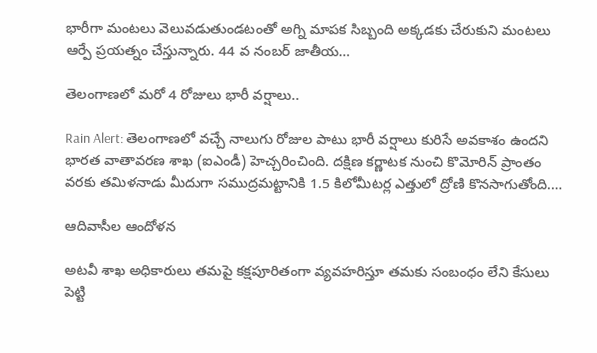భారీగా మంట‌లు వెలువ‌డుతుండ‌టంతో అగ్ని మాప‌క సిబ్బంది అక్క‌డ‌కు చేరుకుని మంట‌లు ఆర్పే ప్ర‌య‌త్నం చేస్తున్నారు. 44 వ నంబర్ జాతీయ…

తెలంగాణలో మరో 4 రోజులు భారీ వర్షాలు..

Rain Alert: తెలంగాణలో వచ్చే నాలుగు రోజుల పాటు భారీ వర్షాలు కురిసే అవకాశం ఉందని భారత వాతావరణ శాఖ (ఐఎండీ) హెచ్చరించింది. దక్షిణ కర్ణాటక నుంచి కొమోరిన్ ప్రాంతం వరకు తమిళనాడు మీదుగా సముద్రమట్టానికి 1.5 కిలోమీటర్ల ఎత్తులో ద్రోణి కొనసాగుతోంది.…

ఆదివాసీల ఆందోళన

అటవీ శాఖ అధికారులు తమపై కక్షపూరితంగా వ్యవహరిస్తూ తమకు సంబంధం లేని కేసులు పెట్టి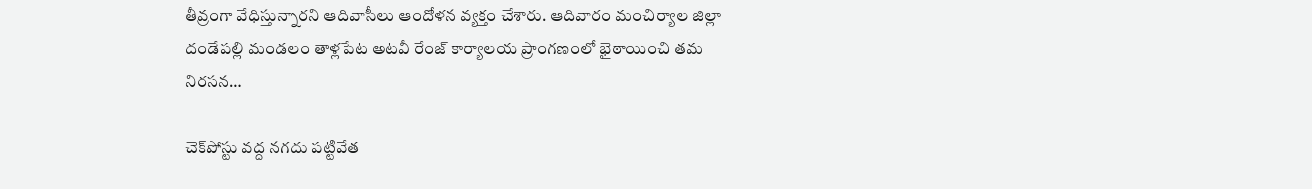తీవ్రంగా వేధిస్తున్నారని ఆదివాసీలు ఆందోళన వ్యక్తం చేశారు. ఆదివారం మంచిర్యాల జిల్లా దండేపల్లి మండలం తాళ్లపేట అటవీ రేంజ్ కార్యాలయ ప్రాంగణంలో భైఠాయించి తమ నిరసన…

చెక్‌పోస్టు వద్ద నగదు పట్టివేత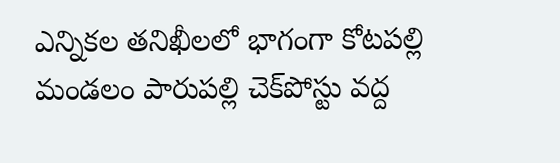ఎన్నికల తనిఖీలలో భాగంగా కోటపల్లి మండలం పారుపల్లి చెక్‌పోస్టు వద్ద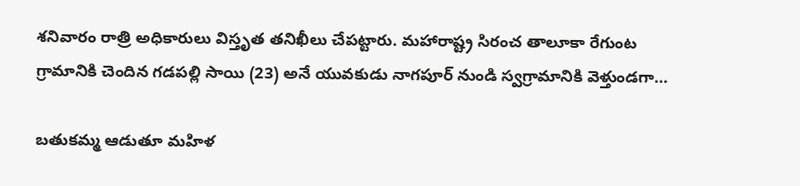శనివారం రాత్రి అధికారులు విస్తృత తనిఖీలు చేపట్టారు. మహారాష్ట్ర సిరంచ తాలూకా రేగుంట గ్రామానికి చెందిన గడపల్లి సాయి (23) అనే యువకుడు నాగపూర్‌ నుండి స్వగ్రామానికి వెళ్తుండగా…

బ‌తుక‌మ్మ ఆడుతూ మ‌హిళ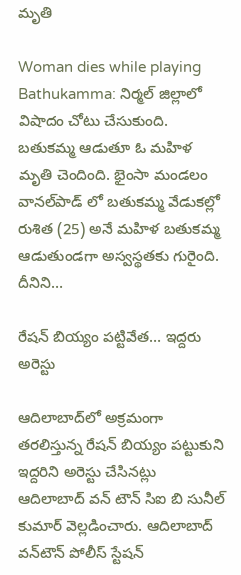మృతి

Woman dies while playing Bathukamma: నిర్మ‌ల్ జిల్లాలో విషాదం చోటు చేసుకుంది. బ‌తుక‌మ్మ ఆడుతూ ఓ మ‌హిళ మృతి చెందింది. భైంసా మండ‌లం వాన‌ల్‌పాడ్ లో బ‌తుక‌మ్మ వేడుక‌ల్లో రుశిత (25) అనే మ‌హిళ బ‌తుక‌మ్మ ఆడుతుండ‌గా అస్వ‌స్థ‌త‌కు గురైంది. దీనిని…

రేష‌న్ బియ్యం ప‌ట్టివేత‌… ఇద్ద‌రు అరెస్టు

ఆదిలాబాద్‌లో అక్ర‌మంగా త‌ర‌లిస్తున్న రేష‌న్ బియ్యం ప‌ట్టుకుని ఇద్ద‌రిని అరెస్టు చేసిన‌ట్లు ఆదిలాబాద్ వన్ టౌన్ సిఐ బి సునీల్ కుమార్ వెల్ల‌డించారు. ఆదిలాబాద్ వ‌న్‌టౌన్‌ పోలీస్ స్టేషన్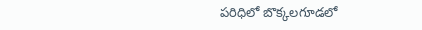పరిధిలో బొక్కలగూడలో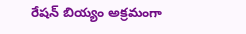రేష‌న్ బియ్యం అక్రమంగా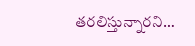తరలిస్తున్నారని…